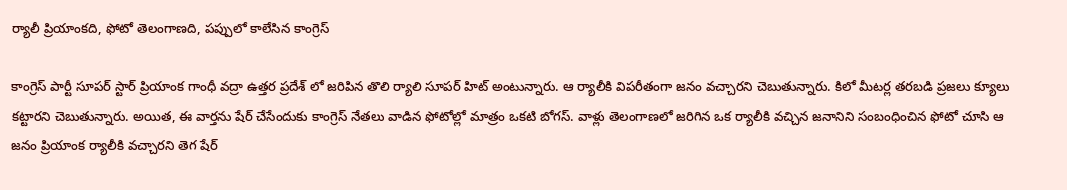ర్యాలీ ప్రియాంకది, ఫోటో తెలంగాణది, పప్పులో కాలేసిన కాంగ్రెస్

కాంగ్రెస్ పార్టీ సూపర్ స్టార్ ప్రియాంక గాంధీ వద్రా ఉత్తర ప్రదేశ్ లో జరిపిన తొలి ర్యాలి సూపర్ హిట్ అంటున్నారు. ఆ ర్యాలీకి విపరీతంగా జనం వచ్చారని చెబుతున్నారు. కిలో మీటర్ల తరబడి ప్రజలు క్యూలు కట్టారని చెబుతున్నారు. అయిత, ఈ వార్తను షేర్ చేసేందుకు కాంగ్రెస్ నేతలు వాడిన ఫోటోల్లో మాత్రం ఒకటి బోగస్. వాళ్లు తెలంగాణలో జరిగిన ఒక ర్యాలీకి వచ్చిన జనానిని సంబంధించిన ఫోటో చూసి ఆ జనం ప్రియాంక ర్యాలీకి వచ్చారని తెగ షేర్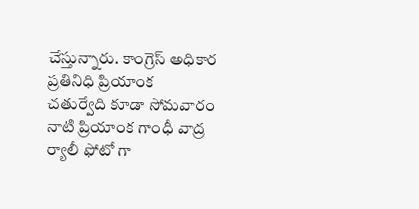చేస్తున్నారు. కాంగ్రెస్ అధికార ప్రతినిధి ప్రియాంక చతుర్వేది కూడా సోమవారం నాటి ప్రియాంక గాంధీ వాద్ర ర్యాలీ ఫోటో గా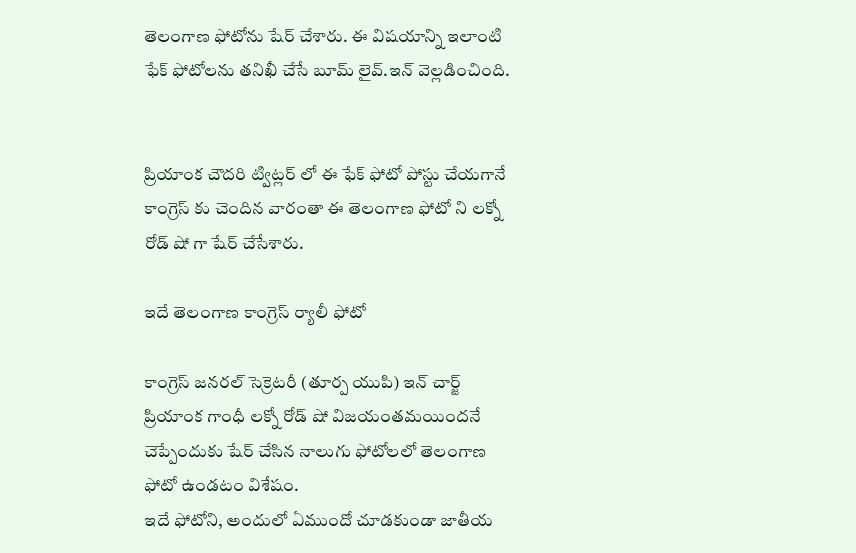తెలంగాణ ఫోటోను షేర్ చేశారు. ఈ విషయాన్ని ఇలాంటి ఫేక్ ఫోటోలను తనిఖీ చేసే బూమ్ లైవ్.ఇన్ వెల్లడించింది.


ప్రియాంక చౌదరి ట్విట్లర్ లో ఈ ఫేక్ ఫోటో పోస్టు చేయగానే కాంగ్రెస్ కు చెందిన వారంతా ఈ తెలంగాణ ఫోటో ని లక్నో రోడ్ షో గా షేర్ చేసేశారు.

ఇదే తెలంగాణ కాంగ్రెస్ ర్యాలీ ఫోటో

కాంగ్రెస్ జనరల్ సెక్రెటరీ (తూర్ప యుపి) ఇన్ చార్జ్ ప్రియాంక గాంధీ లక్నో రోడ్ షో విజయంతమయిందనే చెప్పేందుకు షేర్ చేసిన నాలుగు ఫోటోలలో తెలంగాణ ఫోటో ఉండటం విశేషం.
ఇదే ఫోటోని, అందులో ఏముందో చూడకుండా జాతీయ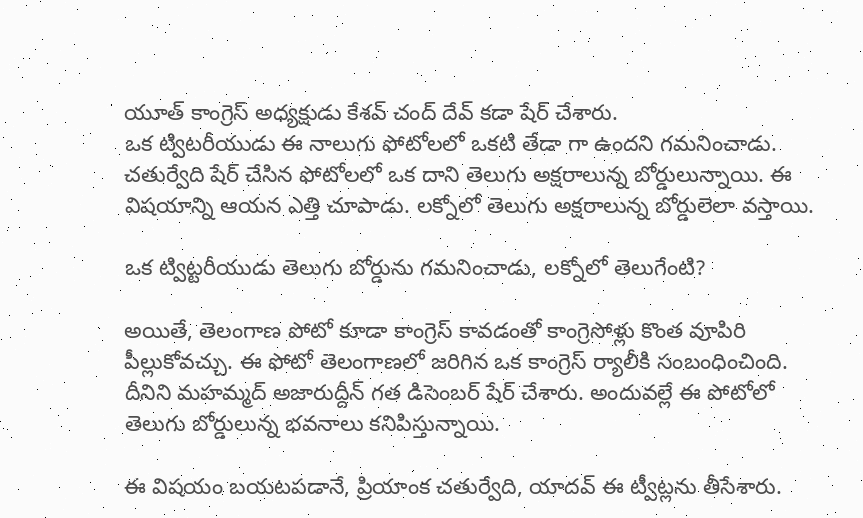యూత్ కాంగ్రెస్ అధ్యక్షుడు కేశవ్ చంద్ దేవ్ కడా షేర్ చేశారు.
ఒక ట్విటరీయుడు ఈ నాలుగు ఫోటోలలో ఒకటి తేడా గా ఉందని గమనించాడు. చతుర్వేది షేర్ చేసిన ఫోటోలలో ఒక దాని తెలుగు అక్షరాలున్న బోర్డులున్నాయి. ఈ విషయాన్ని ఆయన ఎత్తి చూపాడు. లక్నోలో తెలుగు అక్షరాలున్న బోర్డులెలా వస్తాయి.

ఒక ట్విట్టరీయుడు తెలుగు బోర్డును గమనించాడు, లక్నోలో తెలుగేంటి?

అయితే, తెలంగాణ పోటో కూడా కాంగ్రెస్ కావడంతో కాంగ్రెసోళ్లు కొంత వూపిరి పీల్లుకోవచ్చు. ఈ ఫోటో తెలంగాణలో జరిగిన ఒక కాంగ్రెస్ ర్యాలీకి సంబంధించింది. దీనిని మహమ్మద్ అజారుద్దీన్ గత డిసెంబర్ షేర్ చేశారు. అందువల్లే ఈ పోటోలో తెలుగు బోర్డులున్న భవనాలు కనిపిస్తున్నాయి.

ఈ విషయం బయటపడానే, ప్రియాంక చతుర్వేది, యాదవ్ ఈ ట్వీట్లను తీసేశారు.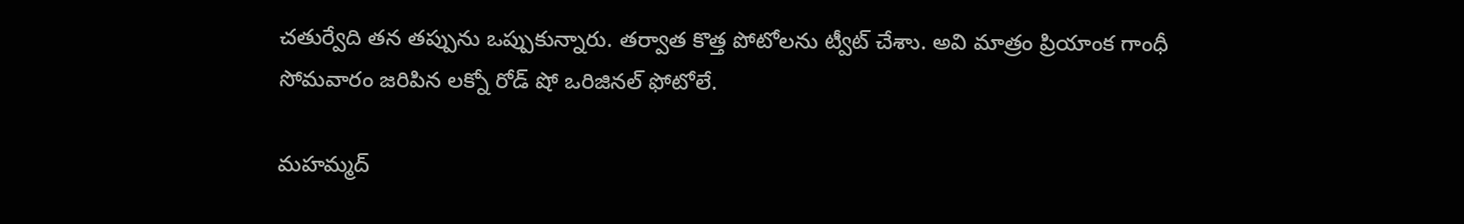చతుర్వేది తన తప్పును ఒప్పుకున్నారు. తర్వాత కొత్త పోటోలను ట్వీట్ చేశాు. అవి మాత్రం ప్రియాంక గాంధీ సోమవారం జరిపిన లక్నో రోడ్ షో ఒరిజినల్ ఫోటోలే.

మహమ్మద్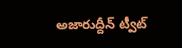అజారుద్దీన్ ట్వీట్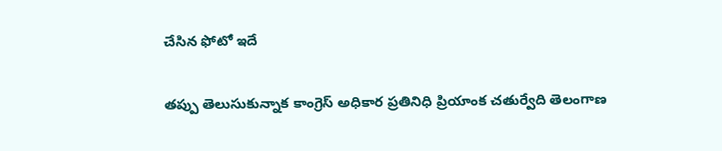చేసిన ఫోటో ఇదే

తప్పు తెలుసుకున్నాక కాంగ్రెస్ అధికార ప్రతినిధి ప్రియాంక చతుర్వేది తెలంగాణ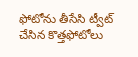ఫోటోను తీసేసి ట్వీట్ చేసిన కొత్తఫోటోలు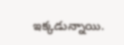ఇక్కడున్నాయి.